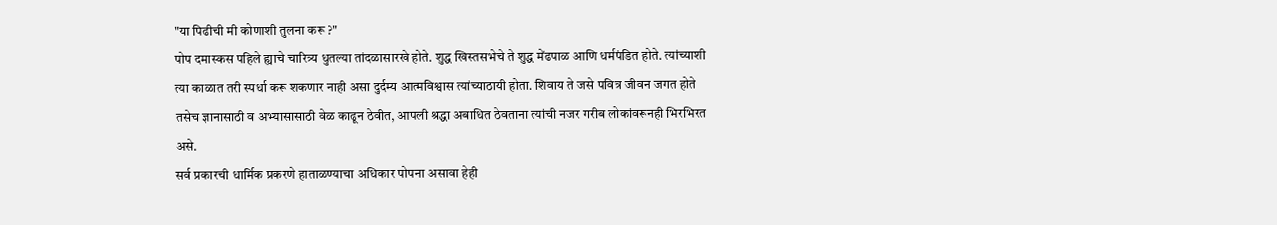"या पिढीची मी कोणाशी तुलना करू ?"
पोप दमास्कस पहिले ह्याचे चारित्र्य धुतल्या तांदळासारखे होते. शुद्ध खिस्तसभेचे ते शुद्ध मेंढपाळ आणि धर्मपंडित होते. त्यांच्याशी त्या काळात तरी स्पर्धा करू शकणार नाही असा दुर्दम्य आत्मविश्वास त्यांच्याठायी होता. शिवाय ते जसे पवित्र जीवन जगत होते तसेच ज्ञानासाठी व अभ्यासासाठी वेळ काढून ठेवीत, आपली श्रद्धा अबाधित ठेवताना त्यांची नजर गरीब लोकांवरूनही भिरभिरत असे.
सर्व प्रकारची धार्मिक प्रकरणे हाताळण्याचा अधिकार पोपना असावा हेही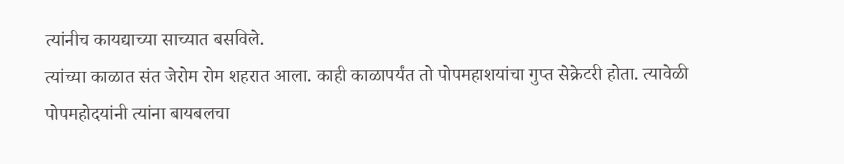त्यांनीच कायद्याच्या साच्यात बसविले.
त्यांच्या काळात संत जेरोम रोम शहरात आला. काही काळापर्यंत तो पोपमहाशयांचा गुप्त सेक्रेटरी होता. त्यावेळी पोपमहोदयांनी त्यांना बायबलचा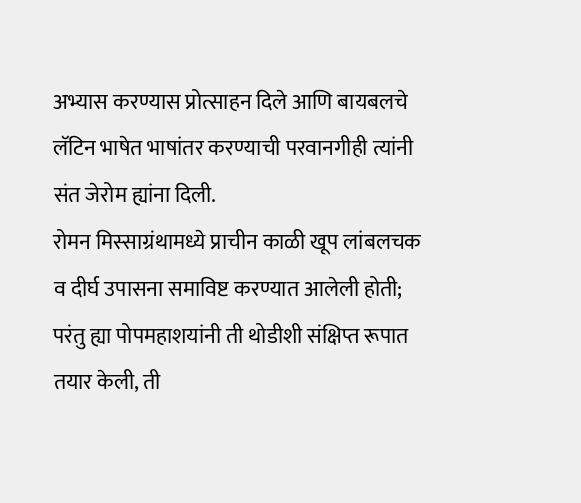अभ्यास करण्यास प्रोत्साहन दिले आणि बायबलचे लॅटिन भाषेत भाषांतर करण्याची परवानगीही त्यांनी संत जेरोम ह्यांना दिली.
रोमन मिस्साग्रंथामध्ये प्राचीन काळी खूप लांबलचक व दीर्घ उपासना समाविष्ट करण्यात आलेली होती; परंतु ह्या पोपमहाशयांनी ती थोडीशी संक्षिप्त रूपात तयार केली, ती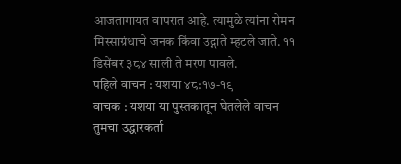आजतागायत वापरात आहे. त्यामुळे त्यांना रोमन मिस्साग्रंधाचे जनक किंवा उद्गाते म्हटले जाते. ११ डिसेंबर ३८४ साली ते मरण पावले.
पहिले वाचन : यशया ४८:१७-१९
वाचक : यशया या पुस्तकातून घेतलेले वाचन
तुमचा उद्धारकर्ता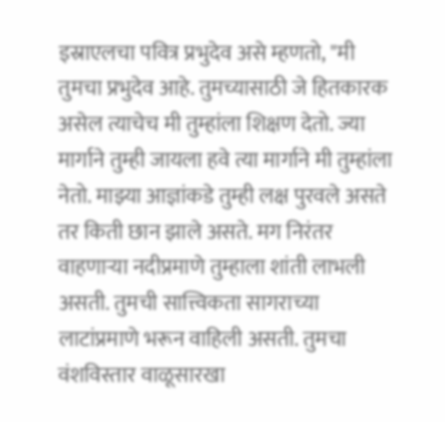इस्राएलचा पवित्र प्रभुदेव असे म्हणतो, "मी तुमचा प्रभुदेव आहे. तुमच्यासाठी जे हितकारक असेल त्याचेच मी तुम्हांला शिक्षण देतो. ज्या मार्गाने तुम्ही जायला हवे त्या मार्गाने मी तुम्हांला नेतो. माझ्या आज्ञांकडे तुम्ही लक्ष पुरवले असते तर किती छान झाले असते. मग निरंतर वाहणाऱ्या नदीप्रमाणे तुम्हाला शांती लाभली असती. तुमची सात्त्विकता सागराच्या लाटांप्रमाणे भरून वाहिली असती. तुमचा वंशविस्तार वाळूसारखा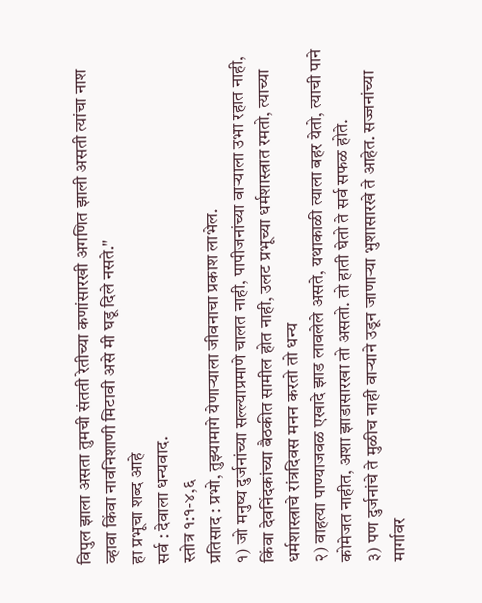विपुल झाला असता तुमची संतती रेतीच्या कणांसारखी अगणित झाली असती त्यांचा नाश व्हावा किंवा नावनिशाणी मिटावी असे मी घडू दिले नसते."
हा प्रभूचा शब्द आहे
सर्व : देवाला धन्यवाद.
स्तोत्र १:१-४,६
प्रतिसाद : प्रभो, तुझ्यामागे येणाऱ्याला जीवनाचा प्रकाश लाभेल.
१) जो मनुष्य दुर्जनांच्या सल्ल्याप्रमाणे चालत नाही, पापीजनांच्या वाऱ्याला उभा रहात नाही, किंवा देवनिंदकांच्या बैठकीत सामील होत नाही, उलट प्रभूच्या धर्मशास्त्रात रमतो, त्याच्या धर्मशास्त्राचे रांत्रदिवस मनन करतो तो धन्य
२) वाहत्या पाण्याजवळ एखादे झाड लावलेले असते, यथाकाळी त्याला बहर येतो, त्याची पाने कोमेजत नाहीत, अशा झाडासारखा तो असतो. तो हाती घेतो ते सर्व सफळ होते.
३) पण दुर्जनांचे ते मुळीच नाही वाऱ्याने उडून जाणाऱ्या भुशासारखे ते आहेत. सज्जनांच्या मार्गावर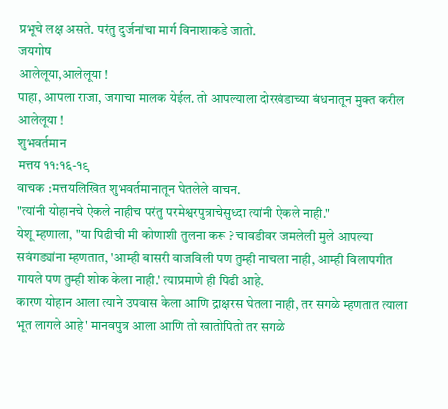प्रभूचे लक्ष असते. परंतु दुर्जनांचा मार्ग विनाशाकडे जातो.
जयगोष
आलेलूया,आलेलूया !
पाहा, आपला राजा, जगाचा मालक येईल. तो आपल्याला दोरखंडाच्या बंधनातून मुक्त करील
आलेलूया !
शुभवर्तमान
मत्तय ११:१६-१९
वाचक :मत्तयलिखित शुभवर्तमानातून घेतलेले वाचन.
"त्यांनी योहानचे ऐकले नाहीच परंतु परमेश्वरपुत्राचेसुध्दा त्यांनी ऐकले नाही."
येशू म्हणाला, "या पिढीची मी कोणाशी तुलना करू ? चावडीवर जमलेली मुले आपल्या सवंगड्यांना म्हणतात, 'आम्ही बासरी वाजविली पण तुम्ही नाचला नाही, आम्ही विलापगीत गायले पण तुम्ही शोक केला नाही.' त्याप्रमाणे ही पिढी आहे.
कारण योहान आला त्याने उपवास केला आणि द्राक्षरस घेतला नाही, तर सगळे म्हणतात त्याला भूत लागले आहे' मानवपुत्र आला आणि तो खातोपितो तर सगळे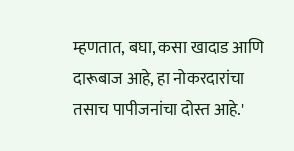म्हणतात, बघा, कसा खादाड आणि दारूबाज आहे, हा नोकरदारांचा तसाच पापीजनांचा दोस्त आहे.'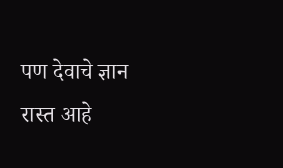पण देवाचे ज्ञान रास्त आहे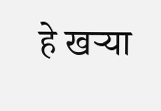हे खऱ्या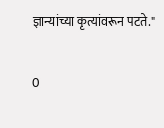ज्ञान्यांच्या कृत्यांवरून पटते."

0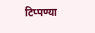टिप्पण्या